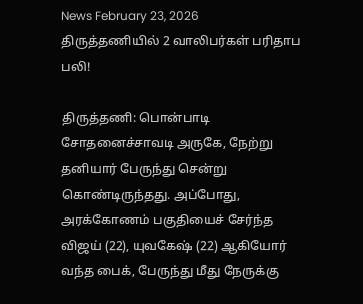News February 23, 2026
திருத்தணியில் 2 வாலிபர்கள் பரிதாப பலி!

திருத்தணி: பொன்பாடி சோதனைச்சாவடி அருகே, நேற்று தனியார் பேருந்து சென்று கொண்டிருந்தது. அப்போது, அரக்கோணம் பகுதியைச் சேர்ந்த விஜய் (22), யுவகேஷ் (22) ஆகியோர் வந்த பைக், பேருந்து மீது நேருக்கு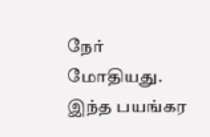நேர் மோதியது. இந்த பயங்கர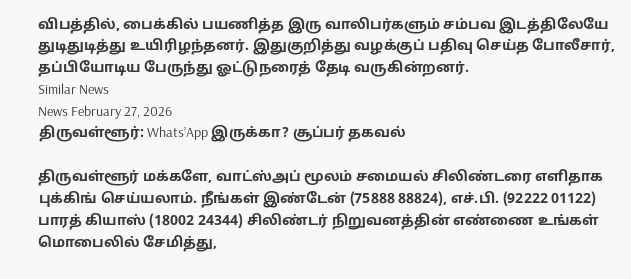விபத்தில், பைக்கில் பயணித்த இரு வாலிபர்களும் சம்பவ இடத்திலேயே துடிதுடித்து உயிரிழந்தனர். இதுகுறித்து வழக்குப் பதிவு செய்த போலீசார், தப்பியோடிய பேருந்து ஓட்டுநரைத் தேடி வருகின்றனர்.
Similar News
News February 27, 2026
திருவள்ளூர்: Whats’App இருக்கா? சூப்பர் தகவல்

திருவள்ளூர் மக்களே, வாட்ஸ்அப் மூலம் சமையல் சிலிண்டரை எளிதாக புக்கிங் செய்யலாம். நீங்கள் இண்டேன் (75888 88824), எச்.பி. (92222 01122) பாரத் கியாஸ் (18002 24344) சிலிண்டர் நிறுவனத்தின் எண்ணை உங்கள் மொபைலில் சேமித்து,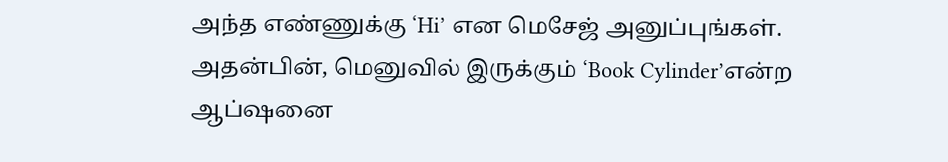அந்த எண்ணுக்கு ‘Hi’ என மெசேஜ் அனுப்புங்கள். அதன்பின், மெனுவில் இருக்கும் ‘Book Cylinder’என்ற ஆப்ஷனை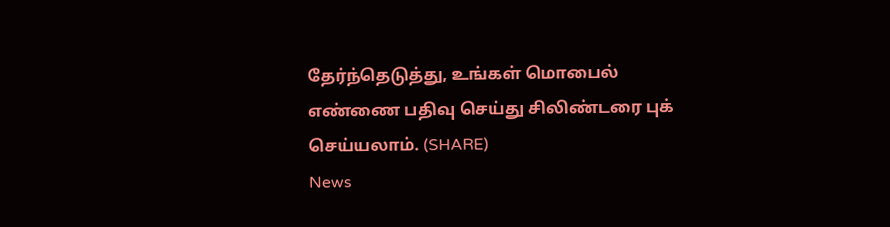தேர்ந்தெடுத்து, உங்கள் மொபைல் எண்ணை பதிவு செய்து சிலிண்டரை புக் செய்யலாம். (SHARE)
News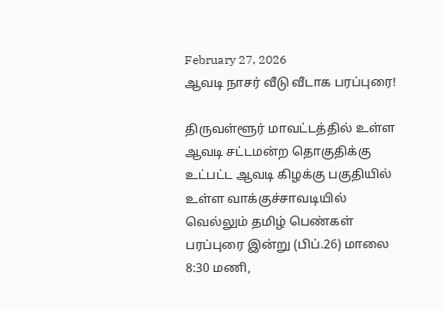February 27, 2026
ஆவடி நாசர் வீடு வீடாக பரப்புரை!

திருவள்ளூர் மாவட்டத்தில் உள்ள ஆவடி சட்டமன்ற தொகுதிக்கு உட்பட்ட ஆவடி கிழக்கு பகுதியில் உள்ள வாக்குச்சாவடியில் வெல்லும் தமிழ் பெண்கள் பரப்புரை இன்று (பிப்.26) மாலை 8:30 மணி,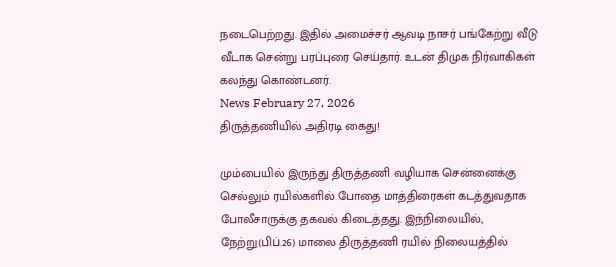நடைபெற்றது. இதில் அமைச்சர் ஆவடி நாசர் பங்கேற்று வீடு வீடாக சென்று பரப்புரை செய்தார். உடன் திமுக நிர்வாகிகள் கலந்து கொண்டனர்.
News February 27, 2026
திருத்தணியில் அதிரடி கைது!

மும்பையில் இருந்து திருத்தணி வழியாக சென்னைக்கு செல்லும் ரயில்களில் போதை மாத்திரைகள் கடத்துவதாக போலீசாருக்கு தகவல் கிடைத்தது. இந்நிலையில், நேற்று(பிப்.26) மாலை திருத்தணி ரயில் நிலையத்தில்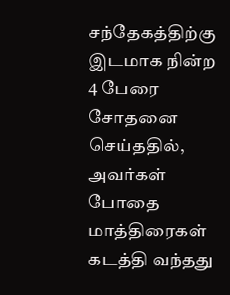சந்தேகத்திற்கு இடமாக நின்ற 4 பேரை சோதனை செய்ததில், அவர்கள் போதை மாத்திரைகள் கடத்தி வந்தது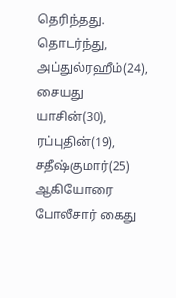தெரிந்தது. தொடர்ந்து, அப்துல்ரஹீம்(24), சையது யாசின்(30), ரப்புதின்(19), சதீஷ்குமார்(25) ஆகியோரை போலீசார் கைது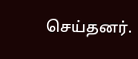செய்தனர்.